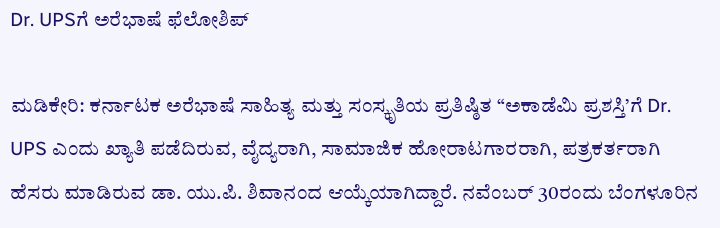Dr. UPSಗೆ ಅರೆಭಾಷೆ ಫೆಲೋಶಿಪ್

ಮಡಿಕೇರಿ: ಕರ್ನಾಟಕ ಅರೆಭಾಷೆ ಸಾಹಿತ್ಯ ಮತ್ತು ಸಂಸ್ಕೃತಿಯ ಪ್ರತಿಷ್ಠಿತ “ಅಕಾಡೆಮಿ ಪ್ರಶಸ್ತಿ’ಗೆ Dr. UPS ಎಂದು ಖ್ಯಾತಿ ಪಡೆದಿರುವ, ವೈದ್ಯರಾಗಿ, ಸಾಮಾಜಿಕ ಹೋರಾಟಗಾರರಾಗಿ, ಪತ್ರಕರ್ತರಾಗಿ ಹೆಸರು ಮಾಡಿರುವ ಡಾ. ಯು.ಪಿ. ಶಿವಾನಂದ ಆಯ್ಕೆಯಾಗಿದ್ದಾರೆ. ನವೆಂಬರ್ 30ರಂದು ಬೆಂಗಳೂರಿನ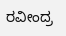ರವೀಂದ್ರ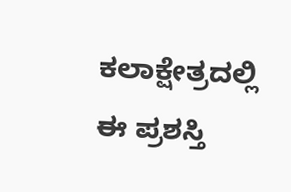ಕಲಾಕ್ಷೇತ್ರದಲ್ಲಿ ಈ ಪ್ರಶಸ್ತಿ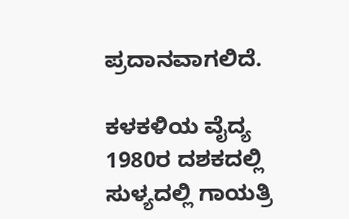ಪ್ರದಾನವಾಗಲಿದೆ.

ಕಳಕಳಿಯ ವೈದ್ಯ
1980ರ ದಶಕದಲ್ಲಿ ಸುಳ್ಯದಲ್ಲಿ ಗಾಯತ್ರಿ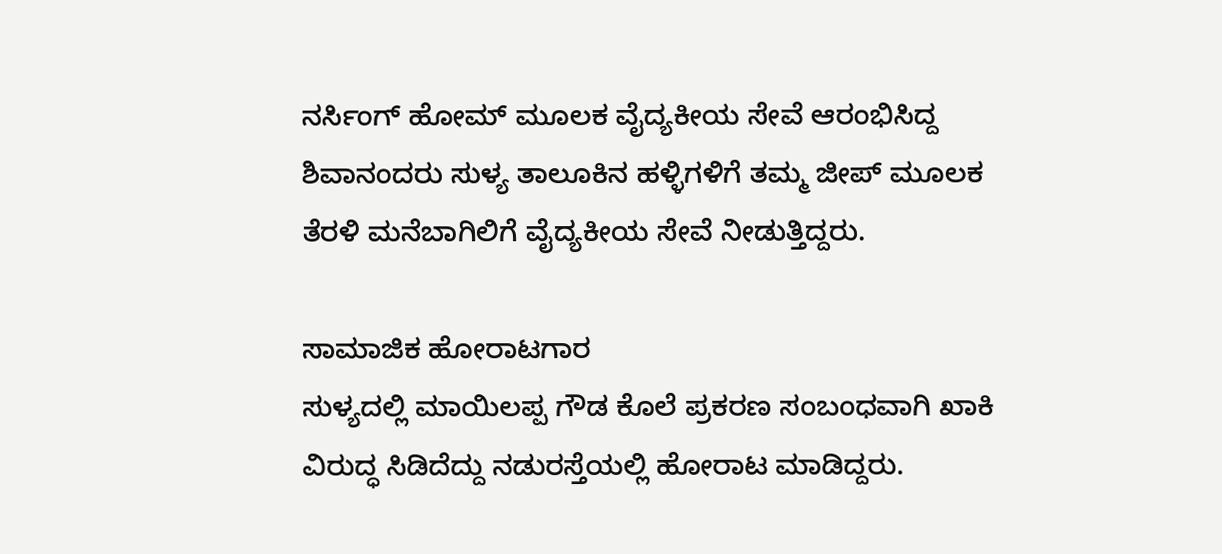ನರ್ಸಿಂಗ್ ಹೋಮ್ ಮೂಲಕ ವೈದ್ಯಕೀಯ ಸೇವೆ ಆರಂಭಿಸಿದ್ದ ಶಿವಾನಂದರು ಸುಳ್ಯ ತಾಲೂಕಿನ ಹಳ್ಳಿಗಳಿಗೆ ತಮ್ಮ ಜೀಪ್ ಮೂಲಕ ತೆರಳಿ ಮನೆಬಾಗಿಲಿಗೆ ವೈದ್ಯಕೀಯ ಸೇವೆ ನೀಡುತ್ತಿದ್ದರು.

ಸಾಮಾಜಿಕ ಹೋರಾಟಗಾರ
ಸುಳ್ಯದಲ್ಲಿ ಮಾಯಿಲಪ್ಪ ಗೌಡ ಕೊಲೆ ಪ್ರಕರಣ ಸಂಬಂಧವಾಗಿ ಖಾಕಿ ವಿರುದ್ಧ ಸಿಡಿದೆದ್ದು ನಡುರಸ್ತೆಯಲ್ಲಿ ಹೋರಾಟ ಮಾಡಿದ್ದರು.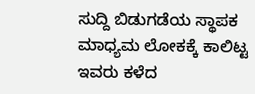ಸುದ್ದಿ ಬಿಡುಗಡೆಯ ಸ್ಥಾಪಕ
ಮಾಧ್ಯಮ ಲೋಕಕ್ಕೆ ಕಾಲಿಟ್ಟ ಇವರು ಕಳೆದ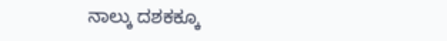ನಾಲ್ಕು ದಶಕಕ್ಕೂ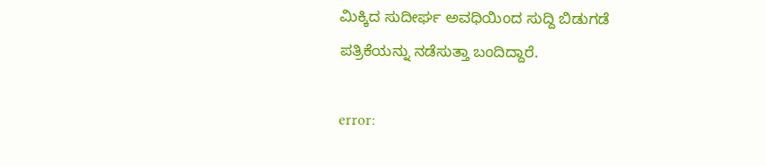ಮಿಕ್ಕಿದ ಸುದೀರ್ಘ ಅವಧಿಯಿಂದ ಸುದ್ದಿ ಬಿಡುಗಡೆ ಪತ್ರಿಕೆಯನ್ನು ನಡೆಸುತ್ತಾ ಬಂದಿದ್ದಾರೆ.

error: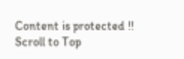Content is protected !!
Scroll to Top